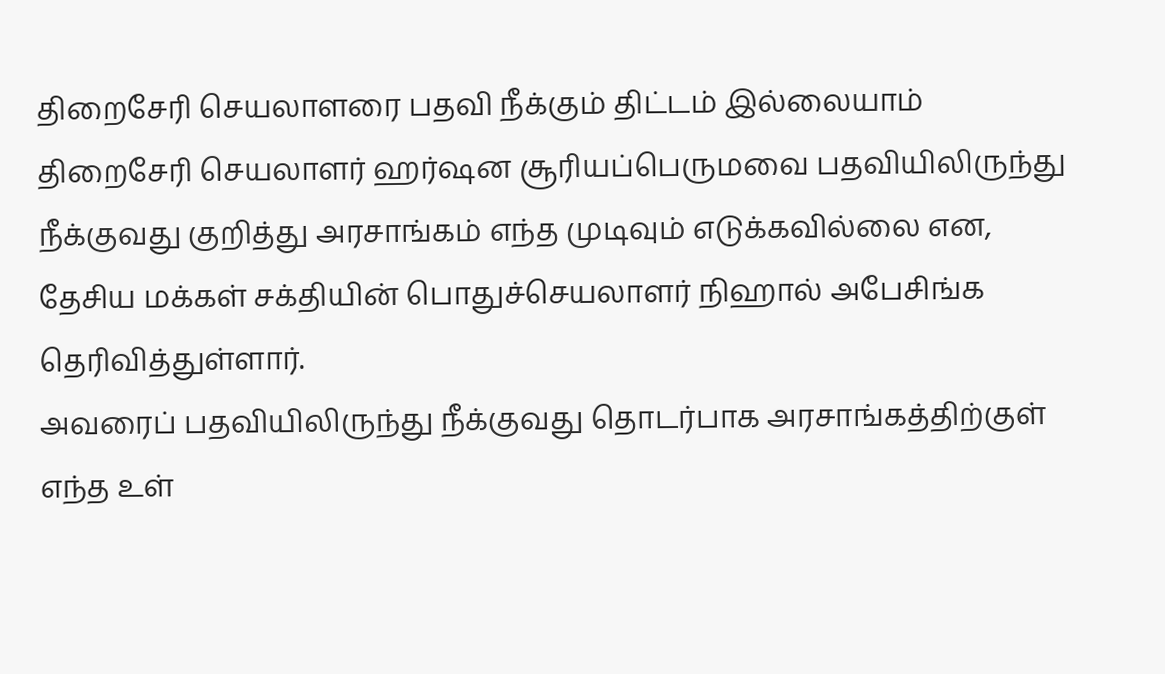திறைசேரி செயலாளரை பதவி நீக்கும் திட்டம் இல்லையாம்
திறைசேரி செயலாளர் ஹர்ஷன சூரியப்பெருமவை பதவியிலிருந்து நீக்குவது குறித்து அரசாங்கம் எந்த முடிவும் எடுக்கவில்லை என, தேசிய மக்கள் சக்தியின் பொதுச்செயலாளர் நிஹால் அபேசிங்க தெரிவித்துள்ளார்.
அவரைப் பதவியிலிருந்து நீக்குவது தொடர்பாக அரசாங்கத்திற்குள் எந்த உள்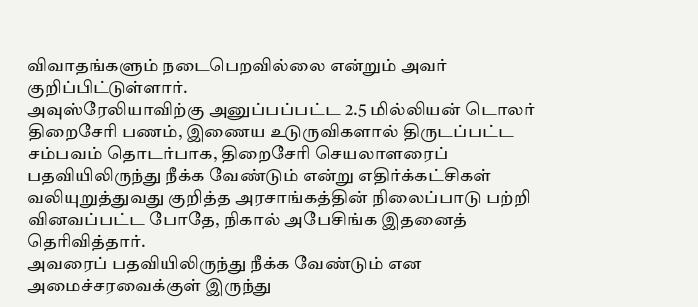விவாதங்களும் நடைபெறவில்லை என்றும் அவர் குறிப்பிட்டுள்ளார்.
அவுஸ்ரேலியாவிற்கு அனுப்பப்பட்ட 2.5 மில்லியன் டொலர் திறைசேரி பணம், இணைய உடுருவிகளால் திருடப்பட்ட சம்பவம் தொடர்பாக, திறைசேரி செயலாளரைப் பதவியிலிருந்து நீக்க வேண்டும் என்று எதிர்க்கட்சிகள் வலியுறுத்துவது குறித்த அரசாங்கத்தின் நிலைப்பாடு பற்றி வினவப்பட்ட போதே, நிகால் அபேசிங்க இதனைத் தெரிவித்தார்.
அவரைப் பதவியிலிருந்து நீக்க வேண்டும் என அமைச்சரவைக்குள் இருந்து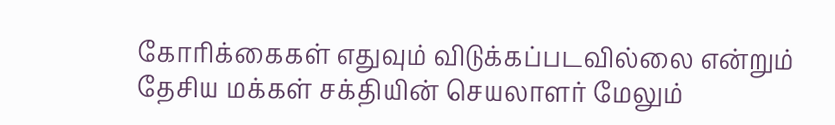கோரிக்கைகள் எதுவும் விடுக்கப்படவில்லை என்றும் தேசிய மக்கள் சக்தியின் செயலாளர் மேலும்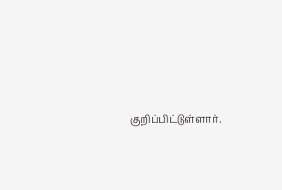குறிப்பிட்டுள்ளார்.